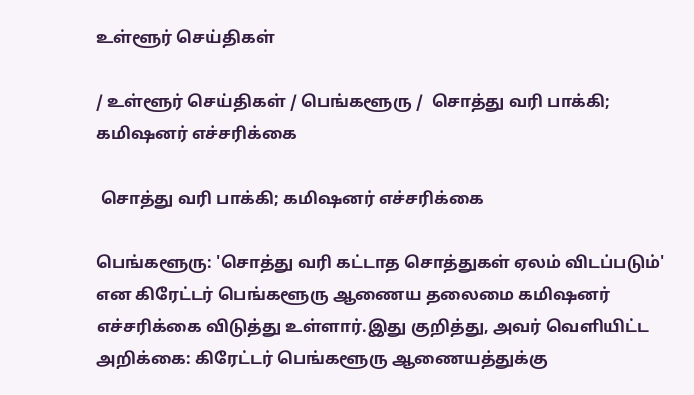உள்ளூர் செய்திகள்

/ உள்ளூர் செய்திகள் / பெங்களூரு /  சொத்து வரி பாக்கி; கமிஷனர் எச்சரிக்கை

 சொத்து வரி பாக்கி; கமிஷனர் எச்சரிக்கை

பெங்களூரு: 'சொத்து வரி கட்டாத சொத்துகள் ஏலம் விடப்படும்' என கிரேட்டர் பெங்களூரு ஆணைய தலைமை கமிஷனர் எச்சரிக்கை விடுத்து உள்ளார்.இது குறித்து, அவர் வெளியிட்ட அறிக்கை: கிரேட்டர் பெங்களூரு ஆணையத்துக்கு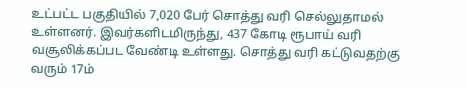உட்பட்ட பகுதியில் 7,020 பேர் சொத்து வரி செல்லுதாமல் உள்ளனர். இவர்களிடமிருந்து, 437 கோடி ரூபாய் வரி வசூலிக்கப்பட வேண்டி உள்ளது. சொத்து வரி கட்டுவதற்கு வரும் 17ம்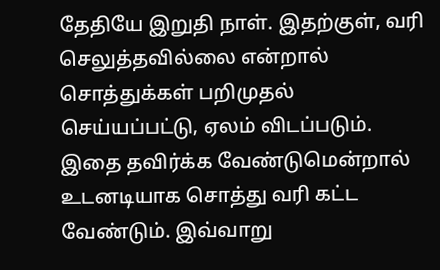தேதியே இறுதி நாள். இதற்குள், வரி செலுத்தவில்லை என்றால் சொத்துக்கள் பறிமுதல் செய்யப்பட்டு, ஏலம் விடப்படும். இதை தவிர்க்க வேண்டுமென்றால் உடனடியாக சொத்து வரி கட்ட வேண்டும். இவ்வாறு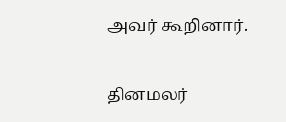அவர் கூறினார்.


தினமலர்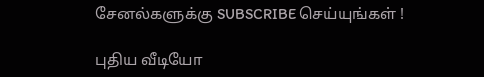சேனல்களுக்கு SUBSCRIBE செய்யுங்கள் !

புதிய வீடியோ